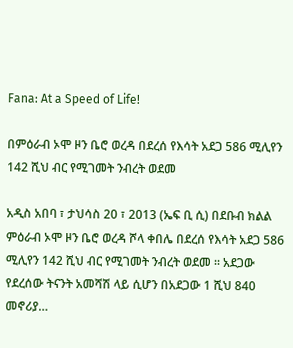Fana: At a Speed of Life!

በምዕራብ ኦሞ ዞን ቤሮ ወረዳ በደረሰ የእሳት አደጋ 586 ሚሊየን 142 ሺህ ብር የሚገመት ንብረት ወደመ

አዲስ አበባ ፣ ታህሳስ 20 ፣ 2013 (ኤፍ ቢ ሲ) በደቡብ ክልል ምዕራብ ኦሞ ዞን ቤሮ ወረዳ ሾላ ቀበሌ በደረሰ የእሳት አደጋ 586 ሚሊየን 142 ሺህ ብር የሚገመት ንብረት ወደመ ፡፡ አደጋው የደረሰው ትናንት አመሻሽ ላይ ሲሆን በአደጋው 1 ሺህ 840 መኖሪያ…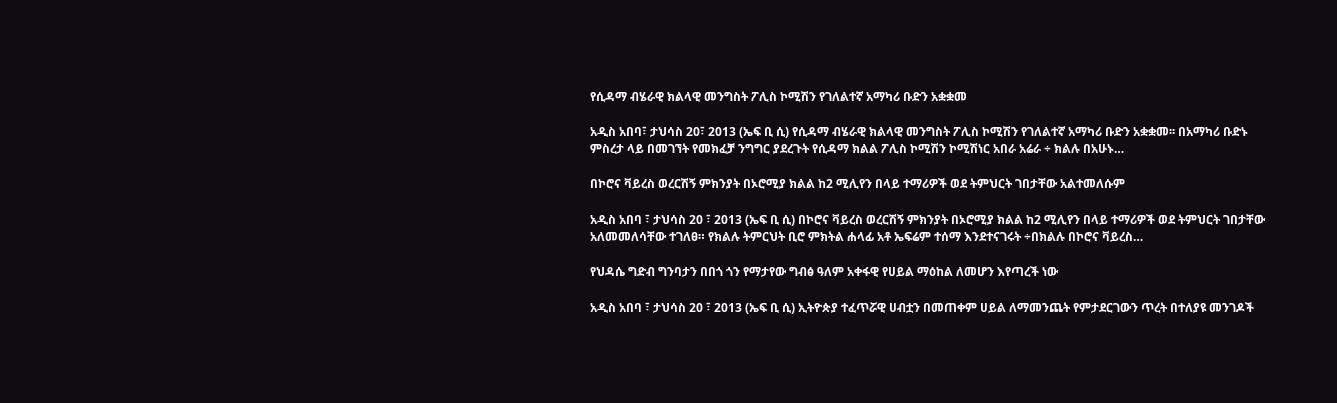የሲዳማ ብሄራዊ ክልላዊ መንግስት ፖሊስ ኮሚሽን የገለልተኛ አማካሪ ቡድን አቋቋመ

አዲስ አበባ፣ ታህሳስ 20፣ 2013 (ኤፍ ቢ ሲ) የሲዳማ ብሄራዊ ክልላዊ መንግስት ፖሊስ ኮሚሽን የገለልተኛ አማካሪ ቡድን አቋቋመ፡፡ በአማካሪ ቡድኑ ምስረታ ላይ በመገኘት የመክፈቻ ንግግር ያደረጉት የሲዳማ ክልል ፖሊስ ኮሚሽን ኮሚሽነር አበራ አሬራ ÷ ክልሉ በአሁኑ…

በኮሮና ቫይረስ ወረርሽኝ ምክንያት በኦሮሚያ ክልል ከ2 ሚሊየን በላይ ተማሪዎች ወደ ትምህርት ገበታቸው አልተመለሱም

አዲስ አበባ ፣ ታህሳስ 20 ፣ 2013 (ኤፍ ቢ ሲ) በኮሮና ቫይረስ ወረርሽኝ ምክንያት በኦሮሚያ ክልል ከ2 ሚሊየን በላይ ተማሪዎች ወደ ትምህርት ገበታቸው አለመመለሳቸው ተገለፀ። የክልሉ ትምርህት ቢሮ ምክትል ሐላፊ አቶ ኤፍሬም ተሰማ እንደተናገሩት ÷በክልሉ በኮሮና ቫይረስ…

የህዳሴ ግድብ ግንባታን በበጎ ጎን የማታየው ግብፅ ዓለም አቀፋዊ የሀይል ማዕከል ለመሆን እየጣረች ነው

አዲስ አበባ ፣ ታህሳስ 20 ፣ 2013 (ኤፍ ቢ ሲ) ኢትዮጵያ ተፈጥሯዊ ሀብቷን በመጠቀም ሀይል ለማመንጨት የምታደርገውን ጥረት በተለያዩ መንገዶች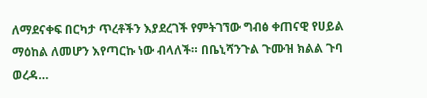ለማደናቀፍ በርካታ ጥረቶችን እያደረገች የምትገኘው ግብፅ ቀጠናዊ የሀይል ማዕከል ለመሆን እየጣርኩ ነው ብላለች። በቤኒሻንጉል ጉሙዝ ክልል ጉባ ወረዳ…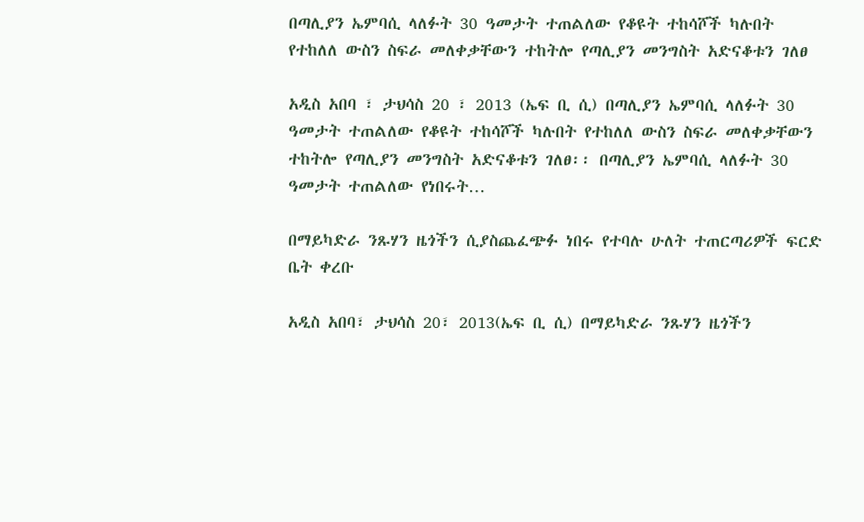በጣሊያን ኤምባሲ ላለፉት 30 ዓመታት ተጠልለው የቆዩት ተከሳሾች ካሉበት የተከለለ ውስን ስፍራ መለቀቃቸውን ተከትሎ የጣሊያን መንግስት አድናቆቱን ገለፀ

አዲስ አበባ ፣ ታህሳስ 20 ፣ 2013 (ኤፍ ቢ ሲ) በጣሊያን ኤምባሲ ላለፉት 30 ዓመታት ተጠልለው የቆዩት ተከሳሾች ካሉበት የተከለለ ውስን ስፍራ መለቀቃቸውን ተከትሎ የጣሊያን መንግስት አድናቆቱን ገለፀ፡፡ በጣሊያን ኤምባሲ ላለፉት 30 ዓመታት ተጠልለው የነበሩት…

በማይካድራ ንጹሃን ዜጎችን ሲያስጨፈጭፉ ነበሩ የተባሉ ሁለት ተጠርጣሪዎች ፍርድ ቤት ቀረቡ

አዲስ አበባ፣ ታህሳስ 20፣ 2013(ኤፍ ቢ ሲ) በማይካድራ ንጹሃን ዜጎችን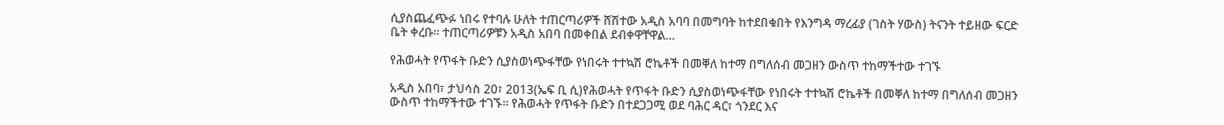ሲያስጨፈጭፉ ነበሩ የተባሉ ሁለት ተጠርጣሪዎች ሸሽተው አዲስ አባባ በመግባት ከተደበቁበት የእንግዳ ማረፊያ (ገስት ሃውስ) ትናንት ተይዘው ፍርድ ቤት ቀረቡ። ተጠርጣሪዎቹን አዲስ አበባ በመቀበል ደብቀዋቸዋል…

የሕወሓት የጥፋት ቡድን ሲያስወነጭፋቸው የነበሩት ተተኳሽ ሮኬቶች በመቐለ ከተማ በግለሰብ መጋዘን ውስጥ ተከማችተው ተገኙ

አዲስ አበባ፣ ታህሳስ 20፣ 2013(ኤፍ ቢ ሲ)የሕወሓት የጥፋት ቡድን ሲያስወነጭፋቸው የነበሩት ተተኳሽ ሮኬቶች በመቐለ ከተማ በግለሰብ መጋዘን ውስጥ ተከማችተው ተገኙ። የሕወሓት የጥፋት ቡድን በተደጋጋሚ ወደ ባሕር ዳር፣ ጎንደር እና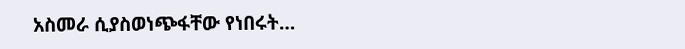አስመራ ሲያስወነጭፋቸው የነበሩት…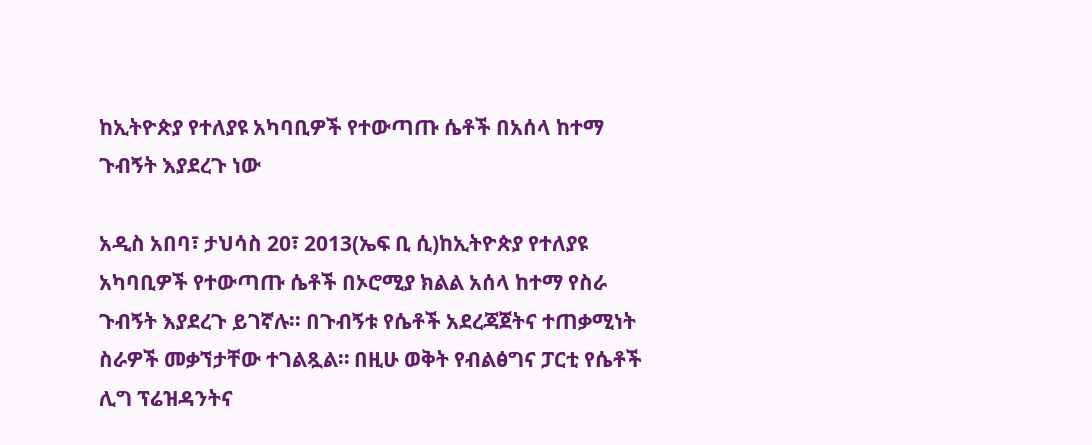ከኢትዮጵያ የተለያዩ አካባቢዎች የተውጣጡ ሴቶች በአሰላ ከተማ ጉብኝት እያደረጉ ነው

አዲስ አበባ፣ ታህሳስ 20፣ 2013(ኤፍ ቢ ሲ)ከኢትዮጵያ የተለያዩ አካባቢዎች የተውጣጡ ሴቶች በኦሮሚያ ክልል አሰላ ከተማ የስራ ጉብኝት እያደረጉ ይገኛሉ፡፡ በጉብኝቱ የሴቶች አደረጃጀትና ተጠቃሚነት ስራዎች መቃኘታቸው ተገልጿል። በዚሁ ወቅት የብልፅግና ፓርቲ የሴቶች ሊግ ፕሬዝዳንትና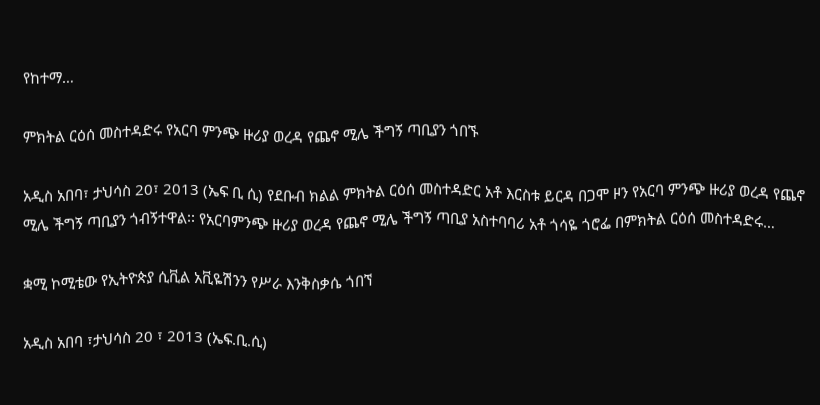የከተማ…

ምክትል ርዕሰ መስተዳድሩ የአርባ ምንጭ ዙሪያ ወረዳ የጨኖ ሚሌ ችግኝ ጣቢያን ጎበኙ

አዲስ አበባ፣ ታህሳስ 20፣ 2013 (ኤፍ ቢ ሲ) የደቡብ ክልል ምክትል ርዕሰ መስተዳድር አቶ እርስቱ ይርዳ በጋሞ ዞን የአርባ ምንጭ ዙሪያ ወረዳ የጨኖ ሚሌ ችግኝ ጣቢያን ጎብኝተዋል፡፡ የአርባምንጭ ዙሪያ ወረዳ የጨኖ ሚሌ ችግኝ ጣቢያ አስተባባሪ አቶ ጎሳዬ ጎሮፌ በምክትል ርዕሰ መስተዳድሩ…

ቋሚ ኮሚቴው የኢትዮጵያ ሲቪል አቪዬሽንን የሥራ እንቅስቃሴ ጎበኘ

አዲስ አበባ ፣ታህሳስ 20 ፣ 2013 (ኤፍ.ቢ.ሲ)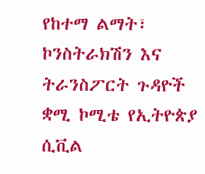የከተማ ልማት፣ ኮንስትራክሽን እና ትራንስፖርት ጉዳዮች ቋሚ ኮሚቴ የኢትዮጵያ ሲቪል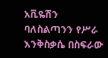አቪዬሽን ባለስልጣንን የሥራ እንቅስቃሴ በስፍራው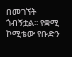በመገኘት ጎብኝቷል፡፡ የቋሚ ኮሚቴው የቡድን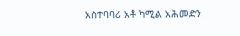አስተባባሪ አቶ ካሚል አሕመድን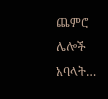ጨምሮ ሌሎች አባላት…